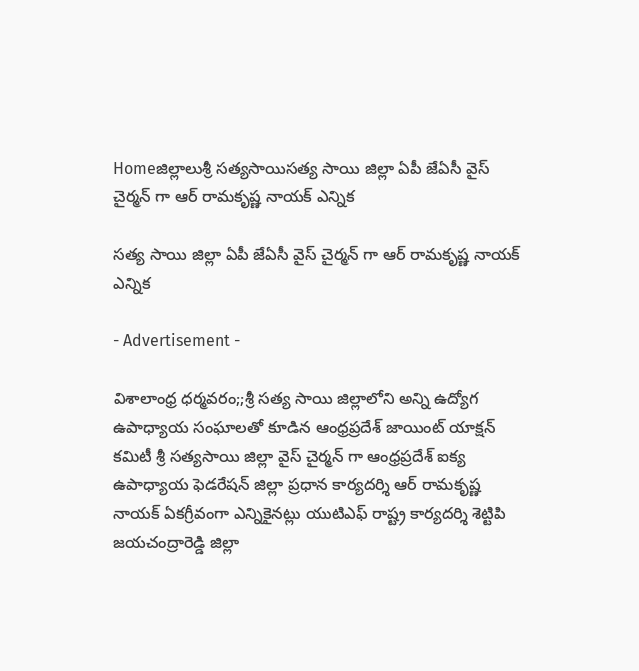Homeజిల్లాలుశ్రీ సత్యసాయిసత్య సాయి జిల్లా ఏపీ జేఏసీ వైస్ చైర్మన్ గా ఆర్ రామకృష్ణ నాయక్ ఎన్నిక

సత్య సాయి జిల్లా ఏపీ జేఏసీ వైస్ చైర్మన్ గా ఆర్ రామకృష్ణ నాయక్ ఎన్నిక

- Advertisement -

విశాలాంధ్ర ధర్మవరం;;శ్రీ సత్య సాయి జిల్లాలోని అన్ని ఉద్యోగ ఉపాధ్యాయ సంఘాలతో కూడిన ఆంధ్రప్రదేశ్ జాయింట్ యాక్షన్ కమిటీ శ్రీ సత్యసాయి జిల్లా వైస్ చైర్మన్ గా ఆంధ్రప్రదేశ్ ఐక్య ఉపాధ్యాయ ఫెడరేషన్ జిల్లా ప్రధాన కార్యదర్శి ఆర్ రామకృష్ణ నాయక్ ఏకగ్రీవంగా ఎన్నికైనట్లు యుటిఎఫ్ రాష్ట్ర కార్యదర్శి శెట్టిపి జయచంద్రారెడ్డి జిల్లా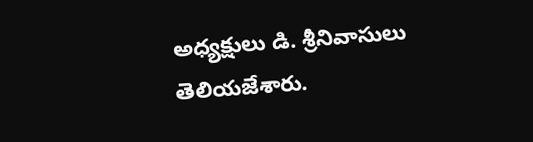అధ్యక్షులు డి. శ్రీనివాసులు తెలియజేశారు.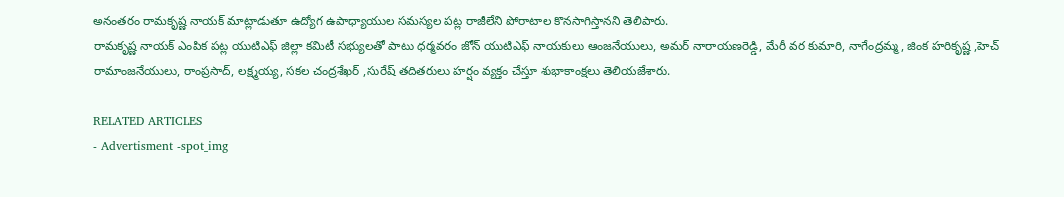అనంతరం రామకృష్ణ నాయక్ మాట్లాడుతూ ఉద్యోగ ఉపాధ్యాయుల సమస్యల పట్ల రాజీలేని పోరాటాల కొనసాగిస్తానని తెలిపారు.
రామకృష్ణ నాయక్ ఎంపిక పట్ల యుటిఎఫ్ జిల్లా కమిటీ సభ్యులతో పాటు ధర్మవరం జోన్ యుటిఎఫ్ నాయకులు ఆంజనేయులు, అమర్ నారాయణరెడ్డి, మేరీ వర కుమారి, నాగేంద్రమ్మ, జింక హరికృష్ణ ,హెచ్ రామాంజనేయులు, రాంప్రసాద్, లక్ష్మయ్య, సకల చంద్రశేఖర్ ,సురేష్ తదితరులు హర్షం వ్యక్తం చేస్తూ శుభాకాంక్షలు తెలియజేశారు.

RELATED ARTICLES
- Advertisment -spot_img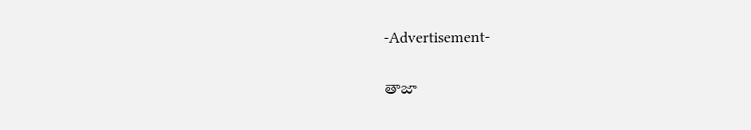-Advertisement-

తాజా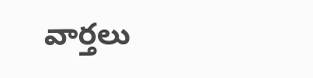వార్తలు